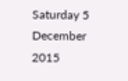Saturday 5 December 2015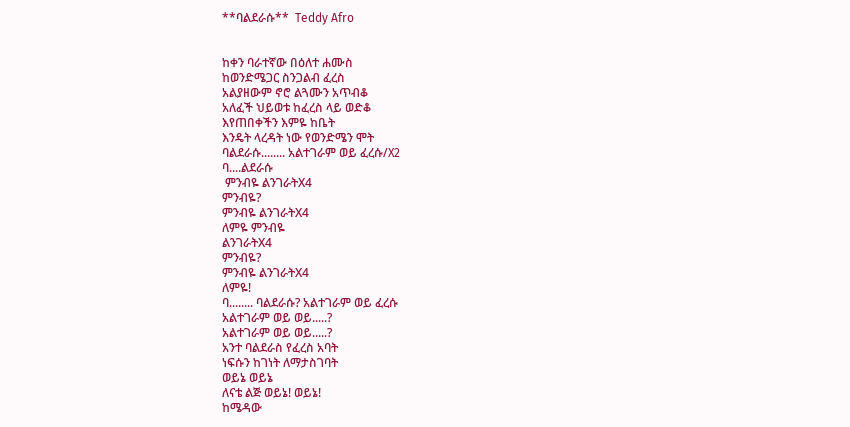**ባልደራሱ**  Teddy Afro


ከቀን ባራተኛው በዕለተ ሐሙስ
ከወንድሜጋር ስንጋልብ ፈረስ
አልያዘውም ኖሮ ልጓሙን አጥብቆ
አለፈች ህይወቱ ከፈረስ ላይ ወድቆ
እየጠበቀችን እምዬ ከቤት
እንዴት ላረዳት ነው የወንድሜን ሞት
ባልደራሱ........ አልተገራም ወይ ፈረሱ/X2
ባ....ልደራሱ
 ምንብዬ ልንገራትX4
ምንብዬ?
ምንብዬ ልንገራትX4
ለምዬ ምንብዬ
ልንገራትX4
ምንብዬ?
ምንብዬ ልንገራትX4
ለምዬ!
ባ........ ባልደራሱ? አልተገራም ወይ ፈረሱ
አልተገራም ወይ ወይ.....?
አልተገራም ወይ ወይ.....?
አንተ ባልደራስ የፈረስ አባት
ነፍሱን ከገነት ለማታስገባት
ወይኔ ወይኔ
ለናቴ ልጅ ወይኔ! ወይኔ!
ከሜዳው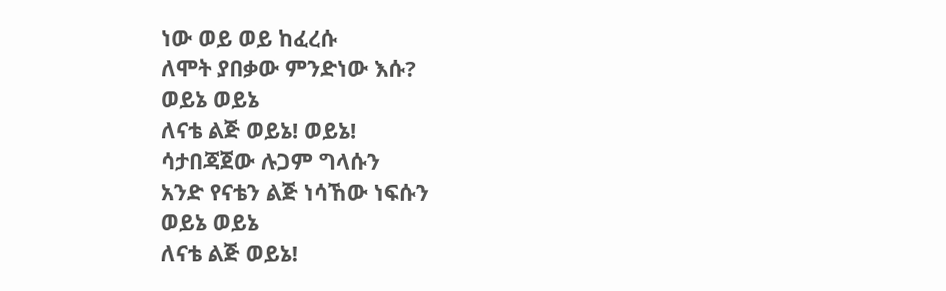ነው ወይ ወይ ከፈረሱ
ለሞት ያበቃው ምንድነው እሱ?
ወይኔ ወይኔ
ለናቴ ልጅ ወይኔ! ወይኔ!
ሳታበጃጀው ሉጋም ግላሱን
አንድ የናቴን ልጅ ነሳኸው ነፍሱን
ወይኔ ወይኔ
ለናቴ ልጅ ወይኔ!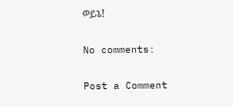ወይኔ!

No comments:

Post a Comment